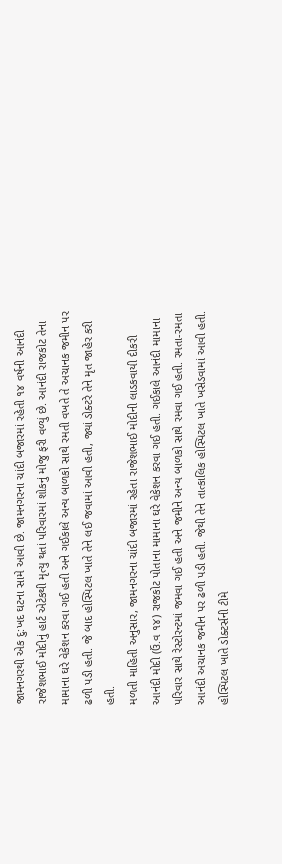જામનગરથી એક દુ:ખદ ઘટના સામે આવી છે. જામનગરના ચાંદી બજારમાં રહેતી ૧૪ વર્ષની આનંદી રાજેશભાઈ મોદીનું હાર્ટ એટેકથી મૃત્યુ થતાં પરિવારમાં શોકનું મોજુ ફરી વળ્યું છે. આનંદી રાજકોટ તેના મામાના ઘરે વેકેશન કરવા ગઈ હતી અને ગઈકાલે અન્ય બાળકો સાથે રમતી વખતે તે અચાનક જમીન પર ઢળી પડી હતી. જે બાદ હોસ્પિટલ ખાતે તેને લઈ જવામાં આવી હતી, જ્યાં ડોક્ટરે તેને મૃત જાહેર કરી હતી.
મળતી માહિતી અનુસાર, જામનગરના ચાંદી બજારમાં રહેતા રાજેશભાઈ મોદીની લાડકવાયી દીકરી આનંદી મોદી (ઉં.વ ૧૪) રાજકોટ પોતાના મામાના ઘરે વેકેશન કરવા ગઈ હતી. ગઈકાલે આનંદી મામાના પરિવાર સાથે રેસ્ટોરન્ટમાં જમવા ગઈ હતી અને જમીને અન્ય બાળકો સાથે રમવા ગઈ હતી. રમતા-રમતા આનંદી અચાનક જમીન પર ઢળી પડી હતી. જેથી તેને તાત્કાલિક હોસ્પિટલ ખાતે ખસેડવામાં આવી હતી. હોસ્પિટલ ખાતે ડોક્ટર્સની ટીમે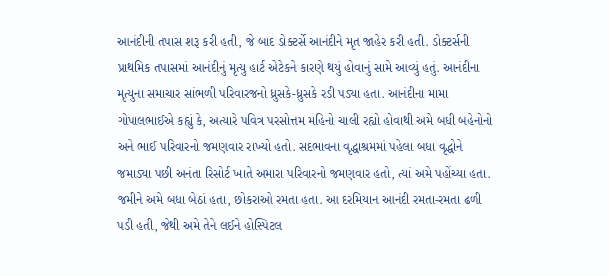આનંદીની તપાસ શરૂ કરી હતી, જે બાદ ડોક્ટર્સે આનંદીને મૃત જાહેર કરી હતી. ડોક્ટર્સની પ્રાથમિક તપાસમાં આનંદીનું મૃત્યુ હાર્ટ એટેકને કારણે થયું હોવાનું સામે આવ્યું હતું. આનંદીના મૃત્યુના સમાચાર સાંભળી પરિવારજનો ધ્રુસકે-ધ્રુસકે રડી પડ્યા હતા. આનંદીના મામા ગોપાલભાઈએ કહ્યું કે, અત્યારે પવિત્ર પરસોત્તમ મહિનો ચાલી રહ્યો હોવાથી અમે બધી બહેનોનો અને ભાઈ પરિવારનો જમણવાર રાખ્યો હતો. સદભાવના વૃદ્ધાશ્રમમાં પહેલા બધા વૃદ્ધોને જમાડ્યા પછી અનંતા રિસોર્ટ ખાતે અમારા પરિવારનો જમણવાર હતો, ત્યાં અમે પહોંચ્યા હતા. જમીને અમે બધા બેઠાં હતા, છોકરાઓ રમતા હતા. આ દરમિયાન આનંદી રમતા-રમતા ઢળી પડી હતી, જેથી અમે તેને લઈને હોસ્પિટલ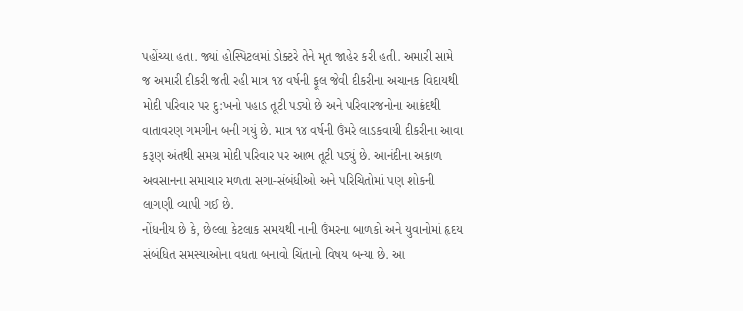પહોંચ્યા હતા. જ્યાં હોસ્પિટલમાં ડોક્ટરે તેને મૃત જાહેર કરી હતી. અમારી સામે જ અમારી દીકરી જતી રહી માત્ર ૧૪ વર્ષની ફૂલ જેવી દીકરીના અચાનક વિદાયથી મોદી પરિવાર પર દુ:ખનો પહાડ તૂટી પડ્યો છે અને પરિવારજનોના આક્રંદથી વાતાવરણ ગમગીન બની ગયું છે. માત્ર ૧૪ વર્ષની ઉંમરે લાડકવાયી દીકરીના આવા કરૂણ અંતથી સમગ્ર મોદી પરિવાર પર આભ તૂટી પડ્યું છે. આનંદીના અકાળ અવસાનના સમાચાર મળતા સગા-સંબંધીઓ અને પરિચિતોમાં પણ શોકની લાગણી વ્યાપી ગઈ છે.
નોંધનીય છે કે, છેલ્લા કેટલાક સમયથી નાની ઉંમરના બાળકો અને યુવાનોમાં હૃદય સંબંધિત સમસ્યાઓના વધતા બનાવો ચિંતાનો વિષય બન્યા છે. આ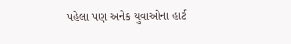પહેલા પણ અનેક યુવાઓના હાર્ટ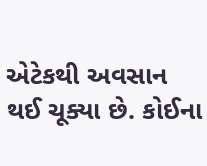એટેકથી અવસાન થઈ ચૂક્યા છે. કોઈના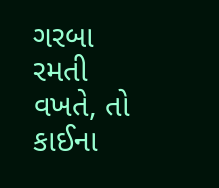ગરબા રમતી વખતે, તો કાઈના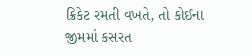ક્રિકેટ રમતી વખતે, તો કોઈના જીમમાં કસરત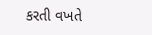કરતી વખતે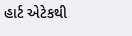હાર્ટ એટેકથી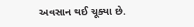અવસાન થઈ ચૂક્યા છે.